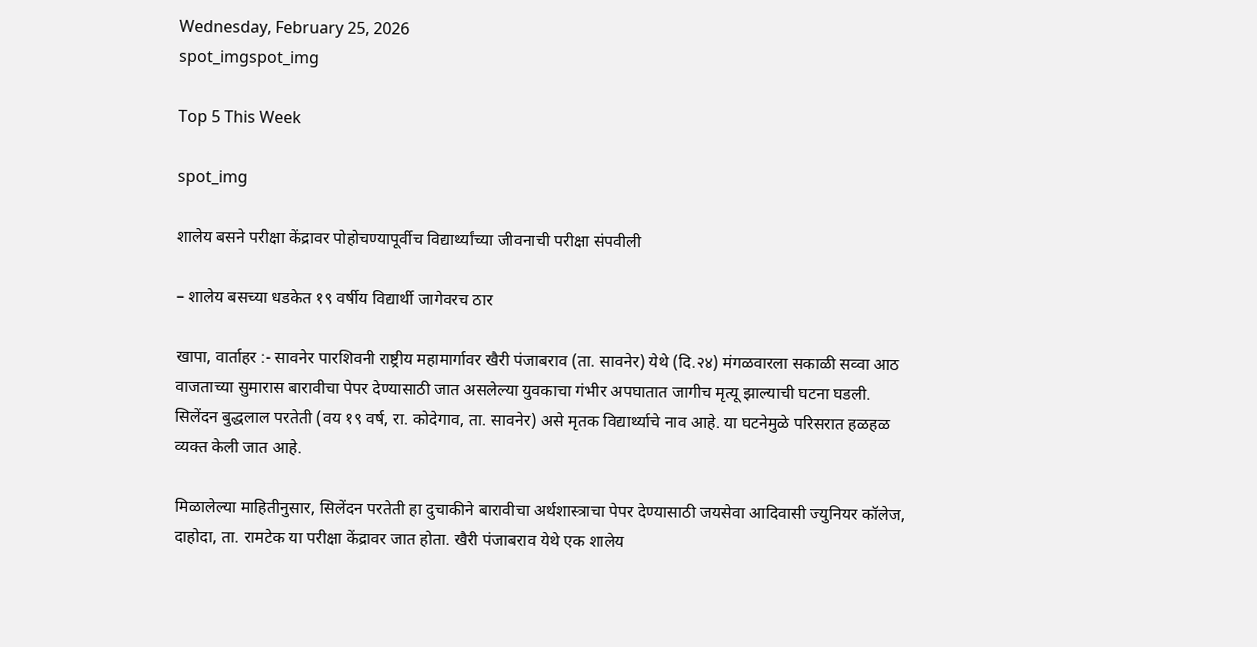Wednesday, February 25, 2026
spot_imgspot_img

Top 5 This Week

spot_img

शालेय बसने परीक्षा केंद्रावर पोहोचण्यापूर्वीच विद्यार्थ्यांच्या जीवनाची परीक्षा संपवीली

– शालेय बसच्या धडकेत १९ वर्षीय विद्यार्थी जागेवरच ठार

खापा, वार्ताहर :- सावनेर पारशिवनी राष्ट्रीय महामार्गावर खैरी पंजाबराव (ता. सावनेर) येथे (दि.२४) मंगळवारला सकाळी सव्वा आठ वाजताच्या सुमारास बारावीचा पेपर देण्यासाठी जात असलेल्या युवकाचा गंभीर अपघातात जागीच मृत्यू झाल्याची घटना घडली. सिलेंदन बुद्धलाल परतेती (वय १९ वर्ष, रा. कोदेगाव, ता. सावनेर) असे मृतक विद्यार्थ्याचे नाव आहे. या घटनेमुळे परिसरात हळहळ व्यक्त केली जात आहे.

मिळालेल्या माहितीनुसार, सिलेंदन परतेती हा दुचाकीने बारावीचा अर्थशास्त्राचा पेपर देण्यासाठी जयसेवा आदिवासी ज्युनियर कॉलेज, दाहोदा, ता. रामटेक या परीक्षा केंद्रावर जात होता. खैरी पंजाबराव येथे एक शालेय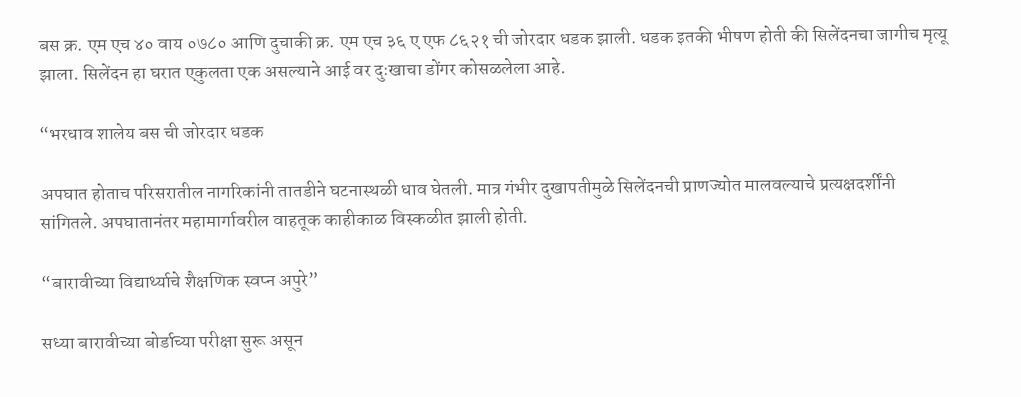बस क्र. एम एच ४० वाय ०७८० आणि दुचाकी क्र. एम एच ३६ ए एफ ८६२१ ची जोरदार धडक झाली. धडक इतकी भीषण होती की सिलेंदनचा जागीच मृत्यू झाला. सिलेंदन हा घरात एकुलता एक असल्याने आई वर दुःखाचा डोंगर कोसळलेला आहे.

“भरधाव शालेय बस ची जोरदार धडक

अपघात होताच परिसरातील नागरिकांनी तातडीने घटनास्थळी धाव घेतली. मात्र गंभीर दुखापतीमुळे सिलेंदनची प्राणज्योत मालवल्याचे प्रत्यक्षदर्शींनी सांगितले. अपघातानंतर महामार्गावरील वाहतूक काहीकाळ विस्कळीत झाली होती.

“बारावीच्या विद्यार्थ्याचे शैक्षणिक स्वप्न अपुरे”

सध्या बारावीच्या बोर्डाच्या परीक्षा सुरू असून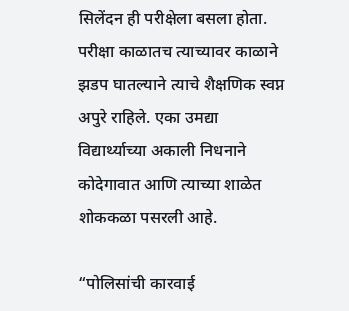सिलेंदन ही परीक्षेला बसला होता. परीक्षा काळातच त्याच्यावर काळाने झडप घातल्याने त्याचे शैक्षणिक स्वप्न अपुरे राहिले. एका उमद्या विद्यार्थ्याच्या अकाली निधनाने कोदेगावात आणि त्याच्या शाळेत शोककळा पसरली आहे.

“पोलिसांची कारवाई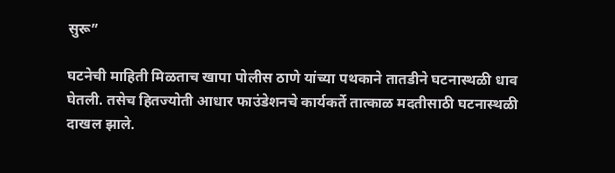सुरू”

घटनेची माहिती मिळताच खापा पोलीस ठाणे यांच्या पथकाने तातडीने घटनास्थळी धाव घेतली. तसेच हितज्योती आधार फाउंडेशनचे कार्यकर्ते तात्काळ मदतीसाठी घटनास्थळी दाखल झाले.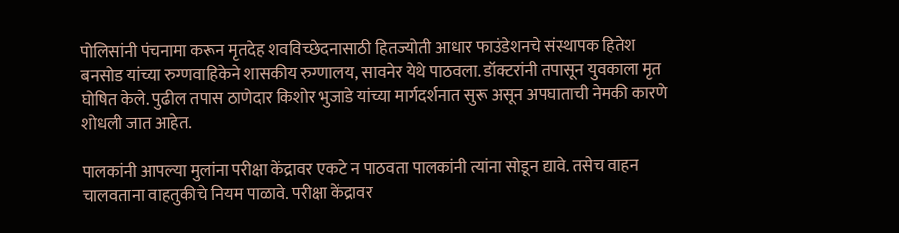पोलिसांनी पंचनामा करून मृतदेह शवविच्छेदनासाठी हितज्योती आधार फाउंडेशनचे संस्थापक हितेश बनसोड यांच्या रुग्णवाहिकेने शासकीय रुग्णालय, सावनेर येथे पाठवला. डॉक्टरांनी तपासून युवकाला मृत घोषित केले. पुढील तपास ठाणेदार किशोर भुजाडे यांच्या मार्गदर्शनात सुरू असून अपघाताची नेमकी कारणे शोधली जात आहेत.

पालकांनी आपल्या मुलांना परीक्षा केंद्रावर एकटे न पाठवता पालकांनी त्यांना सोडून द्यावे. तसेच वाहन चालवताना वाहतुकीचे नियम पाळावे. परीक्षा केंद्रावर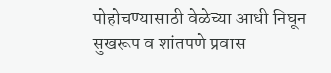पोहोचण्यासाठी वेळेच्या आधी निघून सुखरूप व शांतपणे प्रवास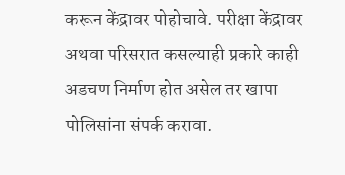करून केंद्रावर पोहोचावे. परीक्षा केंद्रावर अथवा परिसरात कसल्याही प्रकारे काही अडचण निर्माण होत असेल तर खापा पोलिसांना संपर्क करावा.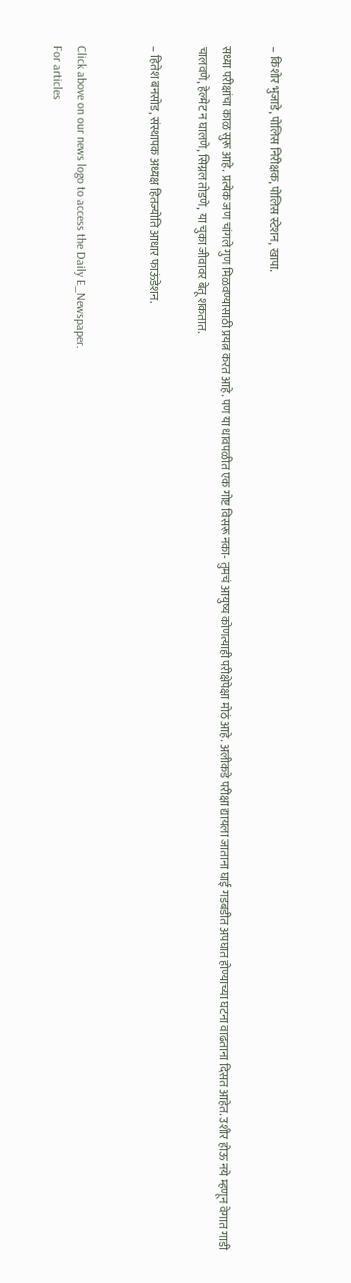– किशोर भुजाडे, पोलिस निरीक्षक, पोलिस स्टेशन, खापा.

सध्या परीक्षांचा काळ सुरू आहे. प्रत्येक जण चांगले गुण मिळवण्यासाठी प्रयत्न करत आहे. पण या धावपळीत एक गोष्ट विसरू नका- तुमचं आयुष्य कोणत्याही परीक्षेपेक्षा मोठं आहे. अलीकडे परीक्षा द्यायला जाताना घाई गडबडीत अपघात होण्याच्या घटना वाढताना दिसत आहेत. उशीर होऊ नये म्हणून वेगात गाडी चालवणे, हेल्मेट न घालणे, सिग्नल तोडणे, या चुका जीवावर बेतू शकतात.

– हितेश बनसोड, संस्थापक अध्यक्ष हितज्योति आधार फाऊंडेशन.


Click above on our news logo to access the Daily E_Newspaper.
For articles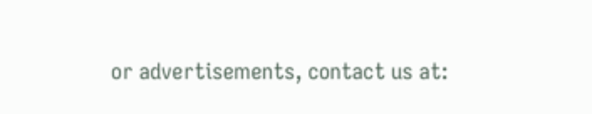or advertisements, contact us at: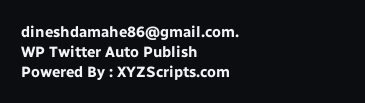dineshdamahe86@gmail.com.
WP Twitter Auto Publish Powered By : XYZScripts.com